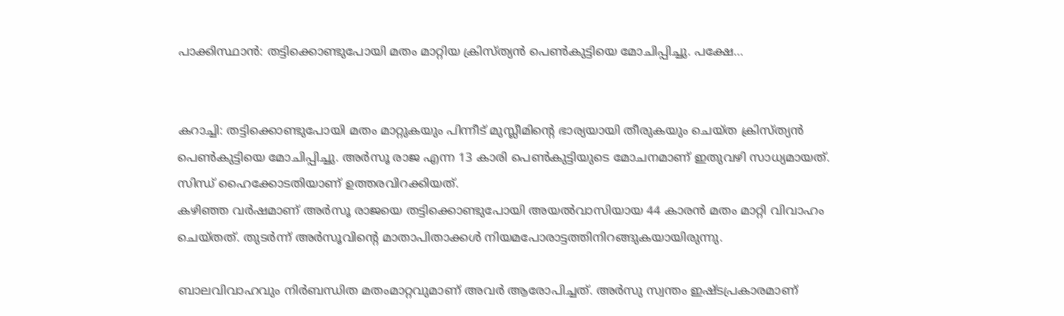പാക്കിസ്ഥാന്‍: തട്ടിക്കൊണ്ടുപോയി മതം മാറ്റിയ ക്രിസ്ത്യന്‍ പെണ്‍കുട്ടിയെ മോചിപ്പിച്ചു. പക്ഷേ…


കറാച്ചി: തട്ടിക്കൊണ്ടുപോയി മതം മാറ്റുകയും പിന്നീട് മുസ്ലീമിന്റെ ഭാര്യയായി തീരുകയും ചെയ്ത ക്രിസ്ത്യന്‍ പെണ്‍കുട്ടിയെ മോചിപ്പിച്ചു. അര്‍സൂ രാജ എന്ന 13 കാരി പെണ്‍കുട്ടിയുടെ മോചനമാണ് ഇതുവഴി സാധ്യമായത്. സിന്ധ് ഹൈക്കോടതിയാണ് ഉത്തരവിറക്കിയത്.
കഴിഞ്ഞ വര്‍ഷമാണ് അര്‍സൂ രാജയെ തട്ടിക്കൊണ്ടുപോയി അയല്‍വാസിയായ 44 കാരന്‍ മതം മാറ്റി വിവാഹം ചെയ്തത്. തുടര്‍ന്ന് അര്‍സൂവിന്റെ മാതാപിതാക്കള്‍ നിയമപോരാട്ടത്തിനിറങ്ങുകയായിരുന്നു.

ബാലവിവാഹവും നിര്‍ബന്ധിത മതംമാറ്റവുമാണ് അവര്‍ ആരോപിച്ചത്. അര്‍സു സ്വന്തം ഇഷ്ടപ്രകാരമാണ്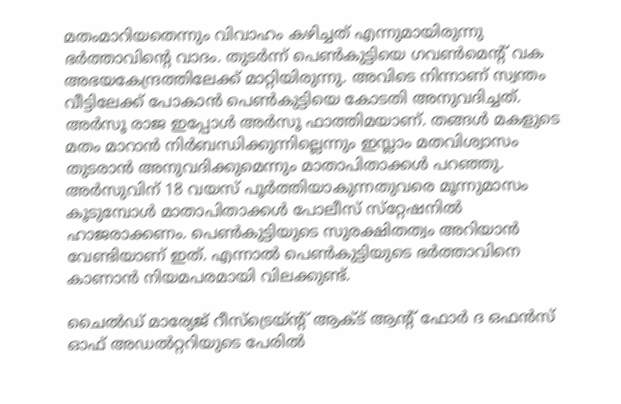മതംമാറിയതെന്നും വിവാഹം കഴിച്ചത് എന്നുമായിരുന്നു ഭര്‍ത്താവിന്റെ വാദം. തുടര്‍ന്ന് പെണ്‍കുട്ടിയെ ഗവണ്‍മെന്റ് വക അഭയകേന്ദ്രത്തിലേക്ക് മാറ്റിയിരുന്നു. അവിടെ നിന്നാണ് സ്വന്തം വീട്ടിലേക്ക് പോകാന്‍ പെണ്‍കുട്ടിയെ കോടതി അനുവദിച്ചത്. അര്‍സൂ രാജ ഇപ്പോള്‍ അര്‍സൂ ഫാത്തിമയാണ്. തങ്ങള്‍ മകളുടെ മതം മാറാന്‍ നിര്‍ബന്ധിക്കുന്നില്ലെന്നും ഇസ്ലാം മതവിശ്വാസം തുടരാന്‍ അനുവദിക്കുമെന്നും മാതാപിതാക്കള്‍ പറഞ്ഞു. അര്‍സുവിന് 18 വയസ് പൂര്‍ത്തിയാകുന്നതുവരെ മൂന്നുമാസം കൂടുമ്പോള്‍ മാതാപിതാക്കള്‍ പോലീസ് സ്‌റ്റേഷനില്‍ ഹാജരാക്കണം. പെണ്‍കുട്ടിയുടെ സുരക്ഷിതത്വം അറിയാന്‍ വേണ്ടിയാണ് ഇത്. എന്നാല്‍ പെണ്‍കുട്ടിയുടെ ഭര്‍ത്താവിനെ കാണാന്‍ നിയമപരമായി വിലക്കുണ്ട്.

ചൈല്‍ഡ് മാര്യേജ് റീസ്‌ട്രെയ്ന്റ് ആക്ട് ആന്റ് ഫോര്‍ ദ ഒഫന്‍സ് ഓഫ് അഡല്‍റ്ററിയുടെ പേരില്‍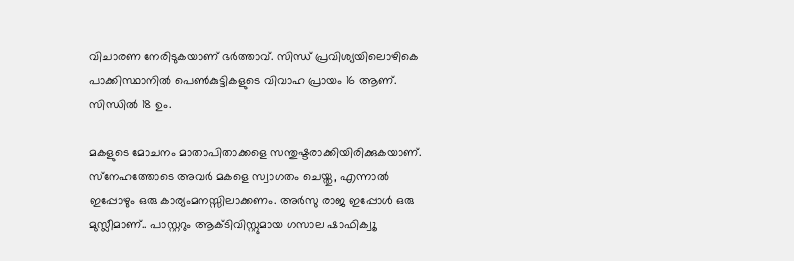വിചാരണ നേരിടുകയാണ് ഭര്‍ത്താവ്. സിന്ധ് പ്രവിശ്യയിലൊഴികെ പാക്കിസ്ഥാനില്‍ പെണ്‍കുട്ടികളുടെ വിവാഹ പ്രായം 16 ആണ്. സിന്ധില്‍ 18 ഉം.

മകളുടെ മോചനം മാതാപിതാക്കളെ സന്തുഷ്ടരാക്കിയിരിക്കുകയാണ്. സ്‌നേഹത്തോടെ അവര്‍ മകളെ സ്വാഗതം ചെയ്തു, എന്നാല്‍ ഇപ്പോഴും ഒരു കാര്യംമനസ്സിലാക്കണം. അര്‍സു രാജ ഇപ്പോള്‍ ഒരു മുസ്ലീമാണ്.. പാസ്റ്ററും ആക്ടിവിസ്റ്റുമായ ഗസാല ഷാഫിക്വൂ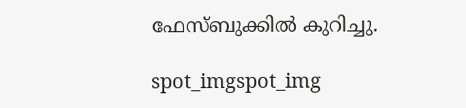ഫേസ്ബുക്കില്‍ കുറിച്ചു.

spot_imgspot_img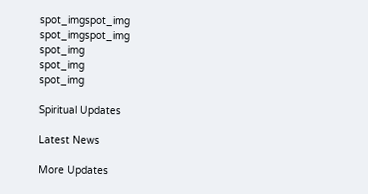spot_imgspot_img
spot_imgspot_img
spot_img
spot_img
spot_img

Spiritual Updates

Latest News

More Updates